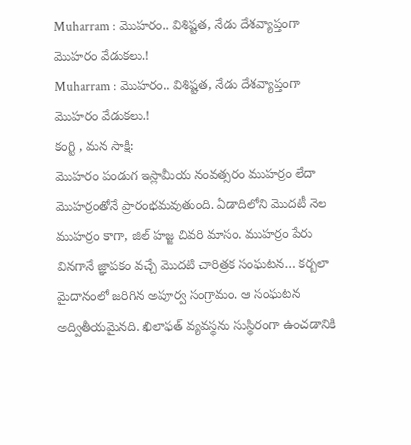Muharram : మొహరం.. విశిష్టత, నేడు దేశవ్యాప్తంగా మొహరం వేడుకలు.!
Muharram : మొహరం.. విశిష్టత, నేడు దేశవ్యాప్తంగా మొహరం వేడుకలు.!
కంగ్టి , మన సాక్షి:
మొహరం పండుగ ఇస్లామీయ నంవత్సరం ముహర్రం లేదా మొహర్రంతోనే ప్రారంభమవుతుంది. ఏడాదిలోని మొదటీ నెల ముహర్రం కాగా, జిల్ హజ్జ చివరి మాసం. ముహర్రం పేరు వినగానే జ్ఞాపకం వచ్చే మొదటి చారిత్రక సంఘటన… కర్బలా మైదానంలో జరిగిన అపూర్వ సంగ్రామం. ఆ సంఘటన అద్వితీయమైనది. ఖిలాఫత్ వ్యవస్థను సుస్థిరంగా ఉంచడానికి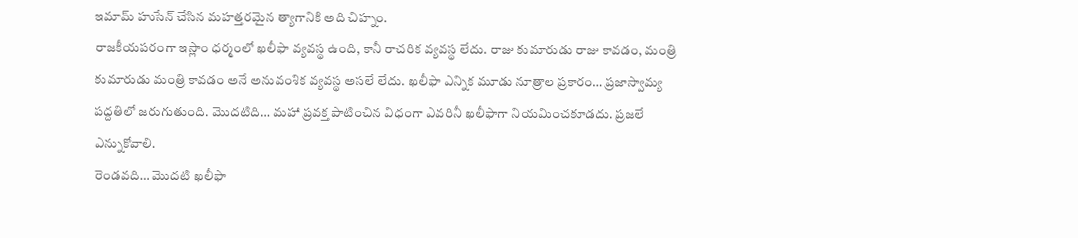ఇమామ్ హుసేన్ చేసిన మహత్తరమైన త్యాగానికి అది చిహ్నం.
రాజకీయపరంగా ఇస్లాం ధర్మంలో ఖలీఫా వ్యవస్థ ఉంది, కానీ రాచరిక వ్యవస్థ లేదు. రాజు కుమారుడు రాజు కావడం, మంత్రి కుమారుడు మంత్రి కావడం అనే అనువంశిక వ్యవస్థ అసలే లేదు. ఖలీఫా ఎన్నిక మూడు నూత్రాల ప్రకారం… ప్రజాస్వామ్య పద్దతిలో జరుగుతుంది. మొదటిది… మహా ప్రవక్త పాటించిన విధంగా ఎవరినీ ఖలీఫాగా నియమించకూడదు. ప్రజలే ఎన్నుకోవాలి.
రెండవది… మొదటి ఖలీఫా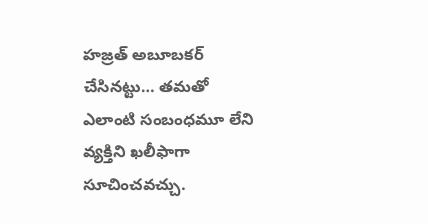హజ్రత్ అబూబకర్ చేసినట్టు… తమతో ఎలాంటి సంబంధమూ లేని వ్యక్తిని ఖలీఫాగా సూచించవచ్చు.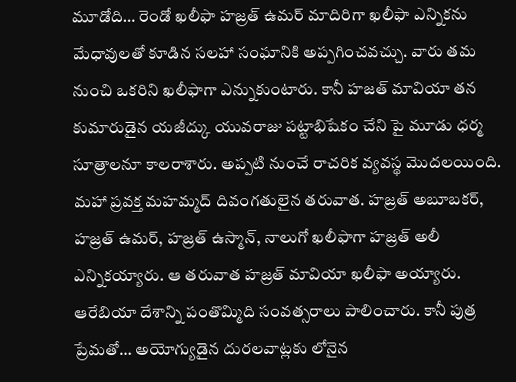మూడోది… రెండో ఖలీఫా హజ్రత్ ఉమర్ మాదిరిగా ఖలీఫా ఎన్నికను మేధావులతో కూడిన సలహా సంఘానికి అప్పగించవచ్చు. వారు తమ నుంచి ఒకరిని ఖలీఫాగా ఎన్నుకుంటారు. కానీ హజత్ మావియా తన కుమారుడైన యజీద్కు యువరాజు పట్టాభిషేకం చేని పై మూడు ధర్మ సూత్రాలనూ కాలరాశారు. అప్పటి నుంచే రాచరిక వ్యవస్థ మొదలయింది.
మహా ప్రవక్త మహమ్మద్ దివంగతులైన తరువాత. హజ్రత్ అబూబకర్, హజ్రత్ ఉమర్, హజ్రత్ ఉస్మాన్, నాలుగో ఖలీఫాగా హజ్రత్ అలీ ఎన్నికయ్యారు. ఆ తరువాత హజ్రత్ మావియా ఖలీఫా అయ్యారు. ఆరేబియా దేశాన్ని పంతొమ్మిది సంవత్సరాలు పాలించారు. కానీ పుత్ర ప్రేమతో… అయోగ్యుడైన దురలవాట్లకు లోనైన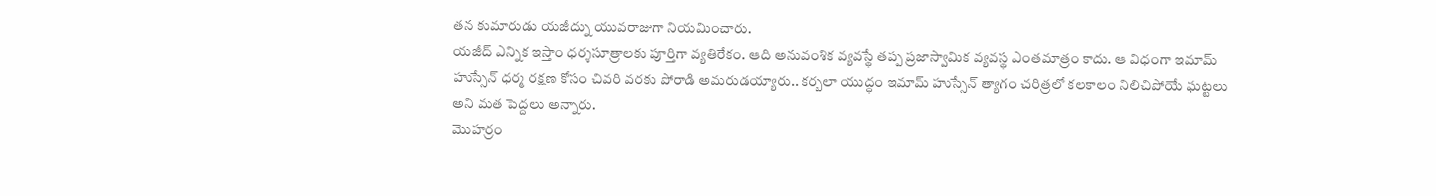తన కుమారుడు యజీద్ను యువరాజుగా నియమించారు.
యజీద్ ఎన్నిక ఇస్తాం ధర్శసూత్రాలకు పూర్తిగా వ్యతిరేకం. ఆది అనువంశిక వ్యవస్థే తప్ప ప్రజాస్వామిక వ్యవస్థ ఎంతమాత్రం కాదు. ఆ విధంగా ఇమామ్ హుస్సేన్ ధర్మ రక్షణ కోసం చివరి వరకు పోరాడి అమరుడయ్యారు.. కర్బలా యుద్ధం ఇమామ్ హుస్సేన్ త్యాగం చరిత్రలో కలకాలం నిలిచిపోయే ఘట్టలు అని మత పెద్దలు అన్నారు.
మొహర్రం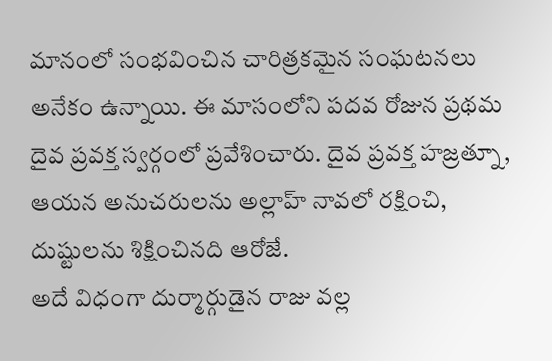మానంలో సంభవించిన చారిత్రకమైన సంఘటనలు అనేకం ఉన్నాయి. ఈ మాసంలోని పదవ రోజున ప్రథమ దైవ ప్రవక్త స్వర్గంలో ప్రవేశించారు. దైవ ప్రవక్త హజ్రత్నూ, ఆయన అనుచరులను అల్లాహ్ నావలో రక్షించి, దుష్టులను శిక్షించినది ఆరోజే.
అదే విధంగా దుర్మార్గుడైన రాజు వల్ల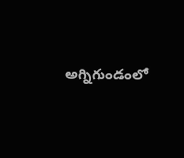అగ్నిగుండంలో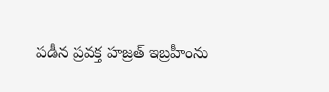పడీన ప్రవక్త హజ్రత్ ఇబ్రహీంను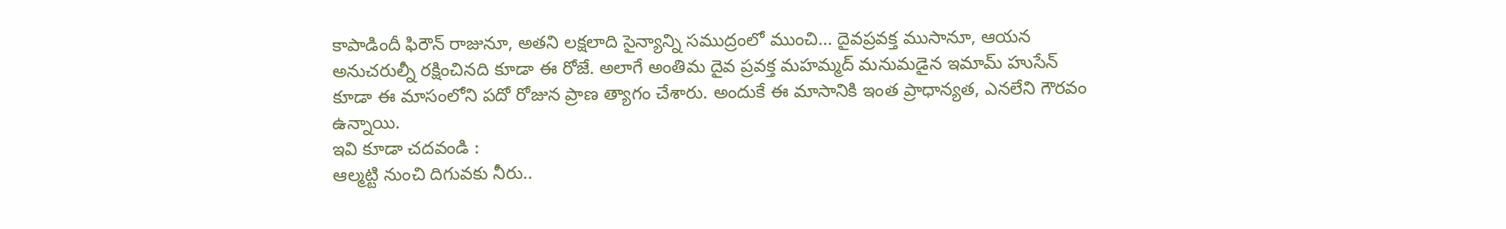కాపాడిందీ ఫిరౌన్ రాజునూ, అతని లక్షలాది సైన్యాన్ని సముద్రంలో ముంచి… దైవప్రవక్త ముసానూ, ఆయన అనుచరుల్నీ రక్షించినది కూడా ఈ రోజే. అలాగే అంతిమ దైవ ప్రవక్త మహమ్మద్ మనుమడైన ఇమామ్ హుసేన్ కూడా ఈ మాసంలోని పదో రోజున ప్రాణ త్యాగం చేశారు. అందుకే ఈ మాసానికి ఇంత ప్రాధాన్యత, ఎనలేని గౌరవం ఉన్నాయి.
ఇవి కూడా చదవండి :
ఆల్మట్టి నుంచి దిగువకు నీరు..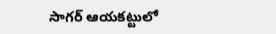సాగర్ ఆయకట్టులో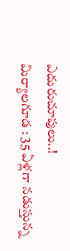ఎదురుచూపులు..!
మిర్యాలగూడ : 35 ఏళ్లగా నడుస్తున్న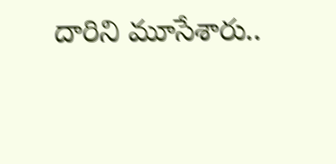దారిని మూసేశారు..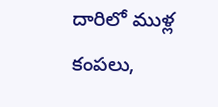దారిలో ముళ్ల కంపలు,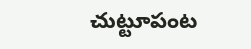చుట్టూపంట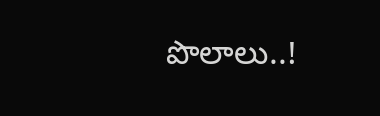పొలాలు..!